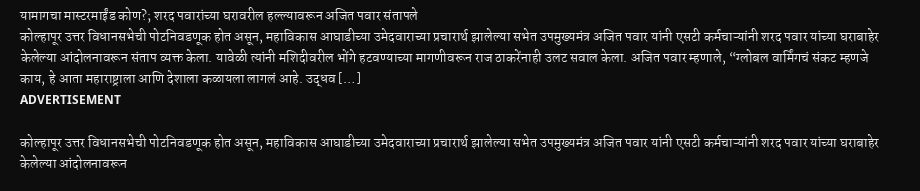यामागचा मास्टरमाईंड कोण?; शरद पवारांच्या घरावरील हल्ल्यावरून अजित पवार संतापले
कोल्हापूर उत्तर विधानसभेची पोटनिवडणूक होत असून, महाविकास आघाडीच्या उमेदवाराच्या प्रचारार्थ झालेल्या सभेत उपमुख्यमंत्र अजित पवार यांनी एसटी कर्मचाऱ्यांनी शरद पवार यांच्या घराबाहेर केलेल्या आंदोलनावरून संताप व्यक्त केला. यावेळी त्यांनी मशिदीवरील भोंगे हटवण्याच्या मागणीवरून राज ठाकरेंनाही उलट सवाल केला. अजित पवार म्हणाले, “ग्लोबल वार्मिंगचं संकट म्हणजे काय, हे आता महाराष्ट्राला आणि देशाला कळायला लागलं आहे. उद्धव […]
ADVERTISEMENT

कोल्हापूर उत्तर विधानसभेची पोटनिवडणूक होत असून, महाविकास आघाडीच्या उमेदवाराच्या प्रचारार्थ झालेल्या सभेत उपमुख्यमंत्र अजित पवार यांनी एसटी कर्मचाऱ्यांनी शरद पवार यांच्या घराबाहेर केलेल्या आंदोलनावरून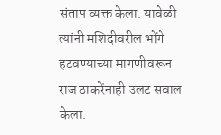संताप व्यक्त केला. यावेळी त्यांनी मशिदीवरील भोंगे हटवण्याच्या मागणीवरून राज ठाकरेंनाही उलट सवाल केला.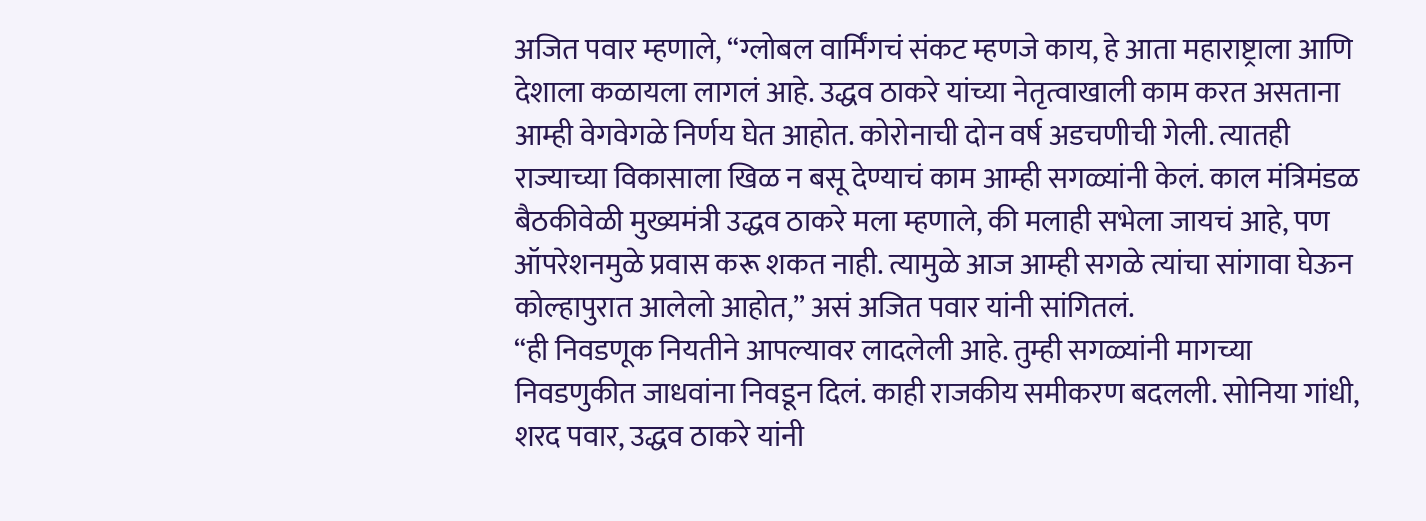अजित पवार म्हणाले, “ग्लोबल वार्मिंगचं संकट म्हणजे काय, हे आता महाराष्ट्राला आणि देशाला कळायला लागलं आहे. उद्धव ठाकरे यांच्या नेतृत्वाखाली काम करत असताना आम्ही वेगवेगळे निर्णय घेत आहोत. कोरोनाची दोन वर्ष अडचणीची गेली. त्यातही राज्याच्या विकासाला खिळ न बसू देण्याचं काम आम्ही सगळ्यांनी केलं. काल मंत्रिमंडळ बैठकीवेळी मुख्यमंत्री उद्धव ठाकरे मला म्हणाले, की मलाही सभेला जायचं आहे, पण ऑपरेशनमुळे प्रवास करू शकत नाही. त्यामुळे आज आम्ही सगळे त्यांचा सांगावा घेऊन कोल्हापुरात आलेलो आहोत,” असं अजित पवार यांनी सांगितलं.
“ही निवडणूक नियतीने आपल्यावर लादलेली आहे. तुम्ही सगळ्यांनी मागच्या निवडणुकीत जाधवांना निवडून दिलं. काही राजकीय समीकरण बदलली. सोनिया गांधी, शरद पवार, उद्धव ठाकरे यांनी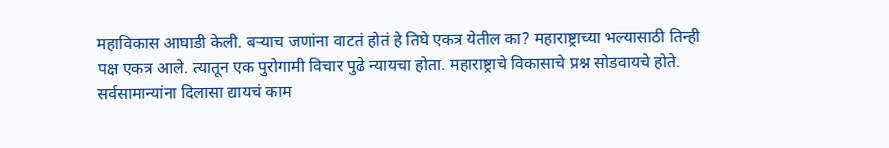महाविकास आघाडी केली. बऱ्याच जणांना वाटतं होतं हे तिघे एकत्र येतील का? महाराष्ट्राच्या भल्यासाठी तिन्ही पक्ष एकत्र आले. त्यातून एक पुरोगामी विचार पुढे न्यायचा होता. महाराष्ट्राचे विकासाचे प्रश्न सोडवायचे होते. सर्वसामान्यांना दिलासा द्यायचं काम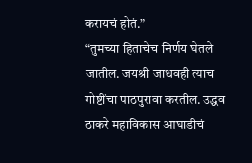करायचं होतं.”
“तुमच्या हिताचेच निर्णय घेतले जातील. जयश्री जाधवही त्याच गोष्टींचा पाठपुरावा करतील. उद्धव ठाकरे महाविकास आघाडीचं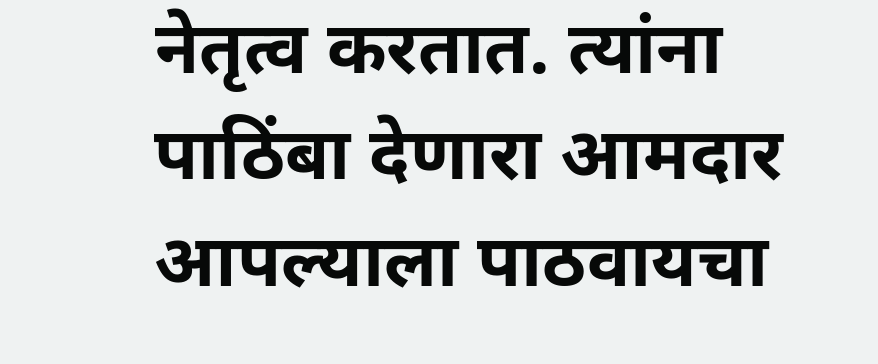नेतृत्व करतात. त्यांना पाठिंबा देणारा आमदार आपल्याला पाठवायचा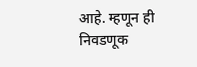आहे. म्हणून ही निवडणूक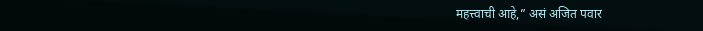महत्त्वाची आहे,” असं अजित पवार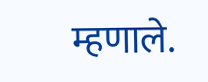म्हणाले.